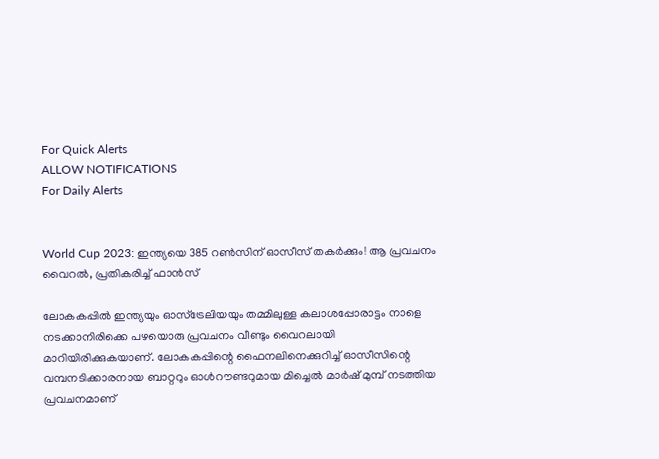For Quick Alerts
ALLOW NOTIFICATIONS
For Daily Alerts


World Cup 2023: ഇന്ത്യയെ 385 റണ്‍സിന് ഓസീസ് തകര്‍ക്കും! ആ പ്രവചനം വൈറല്‍, പ്രതികരിച്ച് ഫാന്‍സ്

ലോകകപ്പില്‍ ഇന്ത്യയും ഓസ്‌ട്രേലിയയും തമ്മിലുള്ള കലാശപ്പോരാട്ടം നാളെ നടക്കാനിരിക്കെ പഴയൊരു പ്രവചനം വീണ്ടും വൈറലായി മാറിയിരിക്കുകയാണ്. ലോകകപ്പിന്റെ ഫൈനലിനെക്കുറിച്ച് ഓസീസിന്റെ വമ്പനടിക്കാരനായ ബാറ്ററും ഓൾറൗണ്ടറുമായ മിച്ചെല്‍ മാര്‍ഷ് മുമ്പ് നടത്തിയ പ്രവചനമാണ്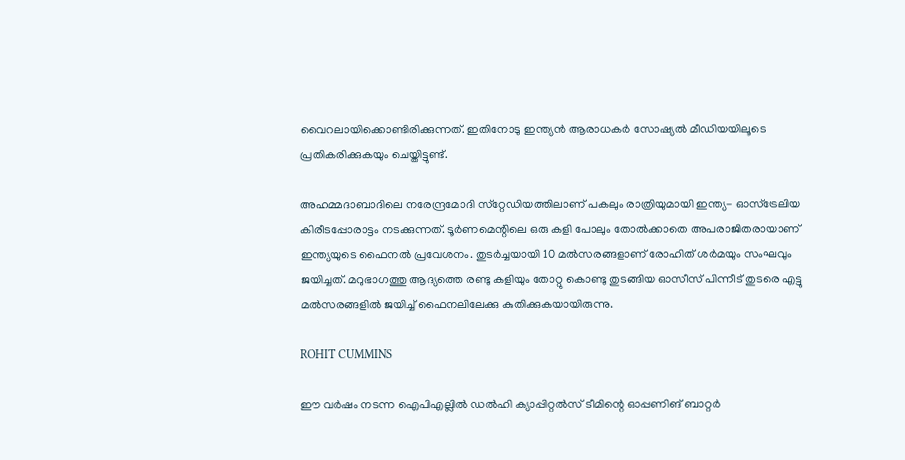വൈറലായിക്കൊണ്ടിരിക്കുന്നത്. ഇതിനോടു ഇന്ത്യന്‍ ആരാധകര്‍ സോഷ്യല്‍ മീഡിയയിലൂടെ പ്രതികരിക്കുകയും ചെയ്തിട്ടുണ്ട്.

അഹമ്മദാബാദിലെ നരേന്ദ്രമോദി സ്‌റ്റേഡിയത്തിലാണ് പകലും രാത്രിയുമായി ഇന്ത്യ- ഓസ്‌ട്രേലിയ കിരീടപ്പോരാട്ടം നടക്കുന്നത്. ടൂര്‍ണമെന്റിലെ ഒരു കളി പോലും തോല്‍ക്കാതെ അപരാജിതരായാണ് ഇന്ത്യയുടെ ഫൈനല്‍ പ്രവേശനം. തുടര്‍ച്ചയായി 10 മല്‍സരങ്ങളാണ് രോഹിത് ശര്‍മയും സംഘവും ജയിച്ചത്. മറുഭാഗത്തു ആദ്യത്തെ രണ്ടു കളിയും തോറ്റു കൊണ്ടു തുടങ്ങിയ ഓസീസ് പിന്നീട് തുടരെ എട്ടു മല്‍സരങ്ങളില്‍ ജയിച്ച് ഫൈനലിലേക്കു കുതിക്കുകയായിരുന്നു.

ROHIT CUMMINS

ഈ വര്‍ഷം നടന്ന ഐപിഎല്ലില്‍ ഡല്‍ഹി ക്യാപ്പിറ്റല്‍സ് ടീമിന്റെ ഓപ്പണിങ് ബാറ്റര്‍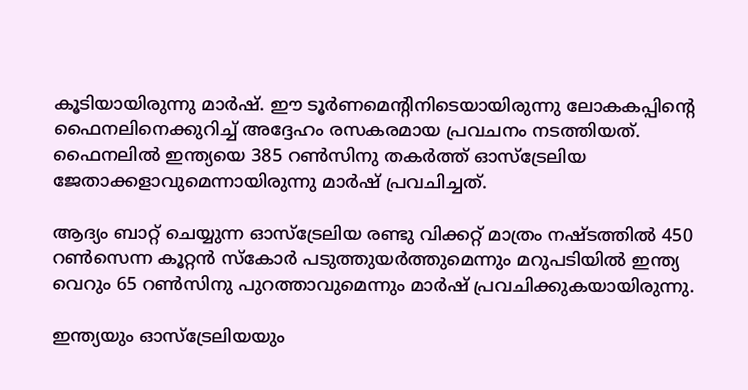കൂടിയായിരുന്നു മാര്‍ഷ്. ഈ ടൂര്‍ണമെന്റിനിടെയായിരുന്നു ലോകകപ്പിന്റെ ഫൈനലിനെക്കുറിച്ച് അദ്ദേഹം രസകരമായ പ്രവചനം നടത്തിയത്. ഫൈനലില്‍ ഇന്ത്യയെ 385 റണ്‍സിനു തകര്‍ത്ത് ഓസ്‌ട്രേലിയ ജേതാക്കളാവുമെന്നായിരുന്നു മാര്‍ഷ് പ്രവചിച്ചത്.

ആദ്യം ബാറ്റ് ചെയ്യുന്ന ഓസ്‌ട്രേലിയ രണ്ടു വിക്കറ്റ് മാത്രം നഷ്ടത്തില്‍ 450 റണ്‍സെന്ന കൂറ്റന്‍ സ്‌കോര്‍ പടുത്തുയര്‍ത്തുമെന്നും മറുപടിയില്‍ ഇന്ത്യ വെറും 65 റണ്‍സിനു പുറത്താവുമെന്നും മാര്‍ഷ് പ്രവചിക്കുകയായിരുന്നു.

ഇന്ത്യയും ഓസ്‌ട്രേലിയയും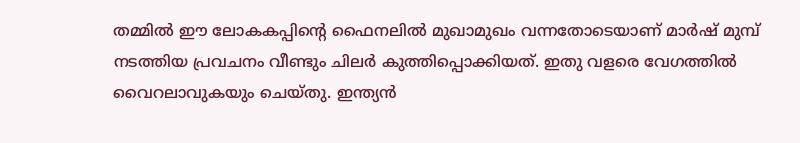തമ്മില്‍ ഈ ലോകകപ്പിന്റെ ഫൈനലില്‍ മുഖാമുഖം വന്നതോടെയാണ് മാര്‍ഷ് മുമ്പ് നടത്തിയ പ്രവചനം വീണ്ടും ചിലര്‍ കുത്തിപ്പൊക്കിയത്. ഇതു വളരെ വേഗത്തില്‍ വൈറലാവുകയും ചെയ്തു. ഇന്ത്യന്‍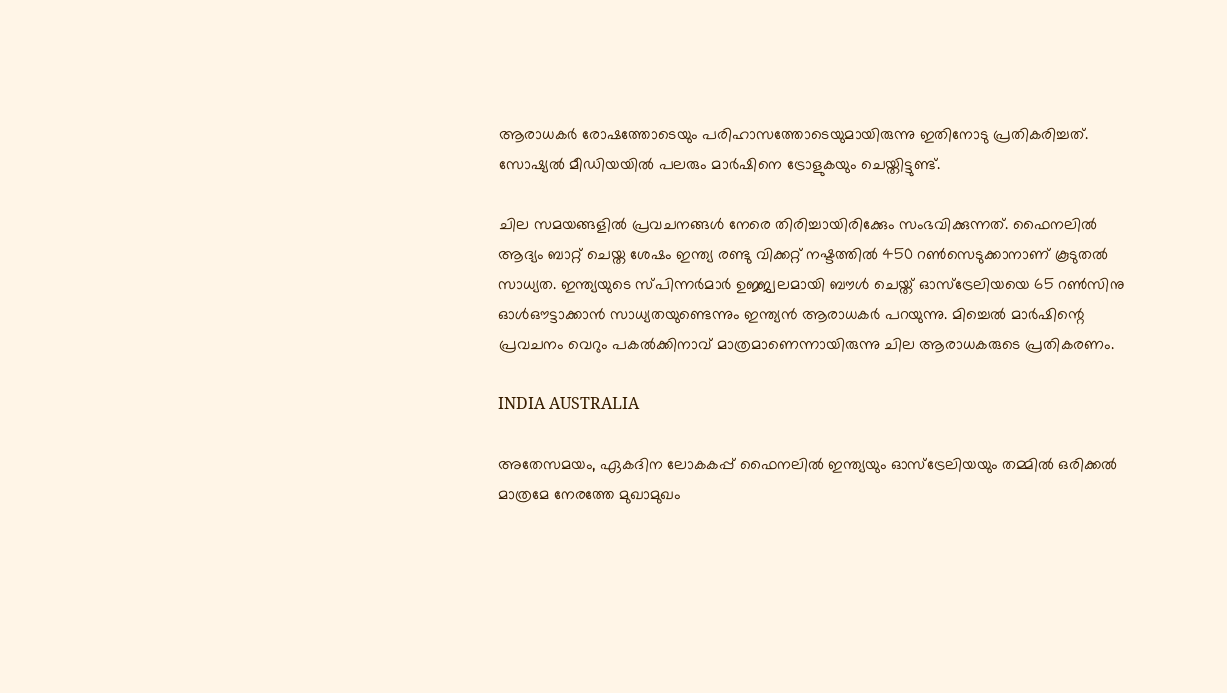ആരാധകര്‍ രോഷത്തോടെയും പരിഹാസത്തോടെയുമായിരുന്നു ഇതിനോടു പ്രതികരിച്ചത്. സോഷ്യല്‍ മീഡിയയില്‍ പലരും മാര്‍ഷിനെ ട്രോളുകയും ചെയ്തിട്ടുണ്ട്.

ചില സമയങ്ങളില്‍ പ്രവചനങ്ങള്‍ നേരെ തിരിച്ചായിരിക്കേും സംഭവിക്കുന്നത്. ഫൈനലില്‍ ആദ്യം ബാറ്റ് ചെയ്ത ശേഷം ഇന്ത്യ രണ്ടു വിക്കറ്റ് നഷ്ടത്തില്‍ 450 റണ്‍സെടുക്കാനാണ് കൂടുതല്‍ സാധ്യത. ഇന്ത്യയുടെ സ്പിന്നര്‍മാര്‍ ഉജ്ജ്വലമായി ബൗള്‍ ചെയ്ത് ഓസ്‌ട്രേലിയയെ 65 റണ്‍സിനു ഓള്‍ഔട്ടാക്കാന്‍ സാധ്യതയുണ്ടെന്നും ഇന്ത്യന്‍ ആരാധകര്‍ പറയുന്നു. മിച്ചെല്‍ മാര്‍ഷിന്റെ പ്രവചനം വെറും പകല്‍ക്കിനാവ് മാത്രമാണെന്നായിരുന്നു ചില ആരാധകരുടെ പ്രതികരണം.

INDIA AUSTRALIA

അതേസമയം, ഏകദിന ലോകകപ്പ് ഫൈനലില്‍ ഇന്ത്യയും ഓസ്‌ട്രേലിയയും തമ്മില്‍ ഒരിക്കല്‍ മാത്രമേ നേരത്തേ മുഖാമുഖം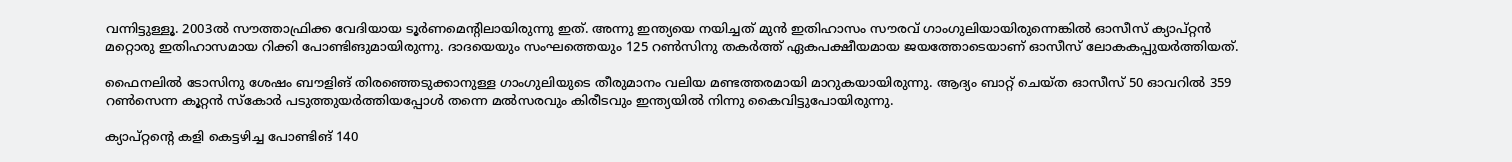വന്നിട്ടുള്ളൂ. 2003ല്‍ സൗത്താഫ്രിക്ക വേദിയായ ടൂര്‍ണമെന്റിലായിരുന്നു ഇത്. അന്നു ഇന്ത്യയെ നയിച്ചത് മുന്‍ ഇതിഹാസം സൗരവ് ഗാംഗുലിയായിരുന്നെങ്കില്‍ ഓസീസ് ക്യാപ്റ്റന്‍ മറ്റൊരു ഇതിഹാസമായ റിക്കി പോണ്ടിങുമായിരുന്നു. ദാദയെയും സംഘത്തെയും 125 റണ്‍സിനു തകര്‍ത്ത് ഏകപക്ഷീയമായ ജയത്തോടെയാണ് ഓസീസ് ലോകകപ്പുയര്‍ത്തിയത്.

ഫൈനലില്‍ ടോസിനു ശേഷം ബൗളിങ് തിരഞ്ഞെടുക്കാനുള്ള ഗാംഗുലിയുടെ തീരുമാനം വലിയ മണ്ടത്തരമായി മാറുകയായിരുന്നു. ആദ്യം ബാറ്റ് ചെയ്ത ഓസീസ് 50 ഓവറില്‍ 359 റണ്‍സെന്ന കൂറ്റന്‍ സ്‌കോര്‍ പടുത്തുയര്‍ത്തിയപ്പോള്‍ തന്നെ മല്‍സരവും കിരീടവും ഇന്ത്യയില്‍ നിന്നു കൈവിട്ടുപോയിരുന്നു.

ക്യാപ്റ്റന്റെ കളി കെട്ടഴിച്ച പോണ്ടിങ് 140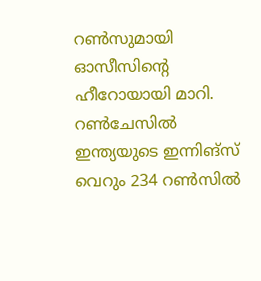റണ്‍സുമായി ഓസീസിന്റെ ഹീറോയായി മാറി. റണ്‍ചേസില്‍ ഇന്ത്യയുടെ ഇന്നിങ്‌സ് വെറും 234 റണ്‍സില്‍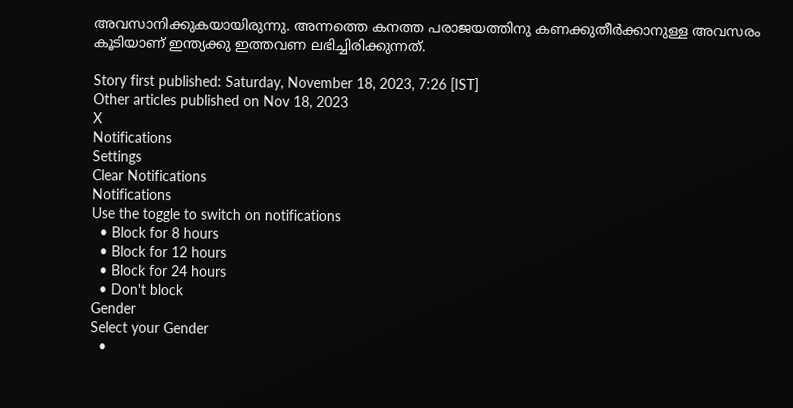അവസാനിക്കുകയായിരുന്നു. അന്നത്തെ കനത്ത പരാജയത്തിനു കണക്കുതീര്‍ക്കാനുള്ള അവസരം കൂടിയാണ് ഇന്ത്യക്കു ഇത്തവണ ലഭിച്ചിരിക്കുന്നത്.

Story first published: Saturday, November 18, 2023, 7:26 [IST]
Other articles published on Nov 18, 2023
X
Notifications
Settings
Clear Notifications
Notifications
Use the toggle to switch on notifications
  • Block for 8 hours
  • Block for 12 hours
  • Block for 24 hours
  • Don't block
Gender
Select your Gender
  •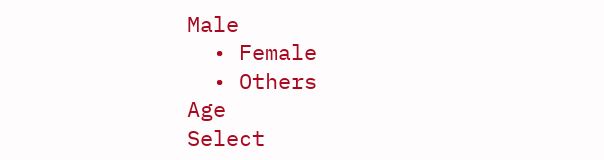Male
  • Female
  • Others
Age
Select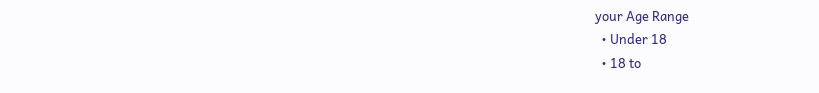your Age Range
  • Under 18
  • 18 to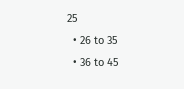25
  • 26 to 35
  • 36 to 45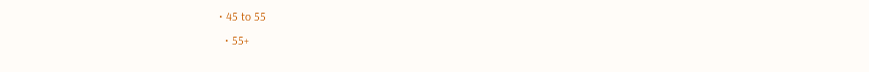• 45 to 55
  • 55+